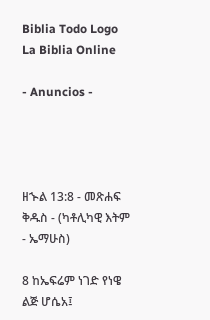Biblia Todo Logo
La Biblia Online

- Anuncios -




ዘኍል 13:8 - መጽሐፍ ቅዱስ - (ካቶሊካዊ እትም - ኤማሁስ)

8 ከኤፍሬም ነገድ የነዌ ልጅ ሆሴአ፤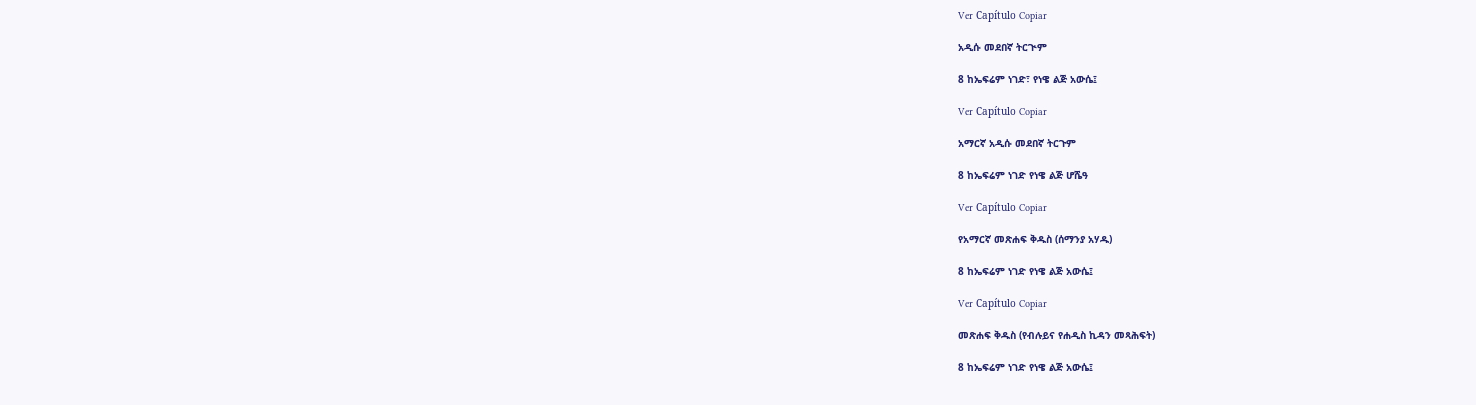Ver Capítulo Copiar

አዲሱ መደበኛ ትርጒም

8 ከኤፍሬም ነገድ፣ የነዌ ልጅ አውሴ፤

Ver Capítulo Copiar

አማርኛ አዲሱ መደበኛ ትርጉም

8 ከኤፍሬም ነገድ የነዌ ልጅ ሆሼዓ

Ver Capítulo Copiar

የአማርኛ መጽሐፍ ቅዱስ (ሰማንያ አሃዱ)

8 ከኤፍሬም ነገድ የነዌ ልጅ አውሴ፤

Ver Capítulo Copiar

መጽሐፍ ቅዱስ (የብሉይና የሐዲስ ኪዳን መጻሕፍት)

8 ከኤፍሬም ነገድ የነዌ ልጅ አውሴ፤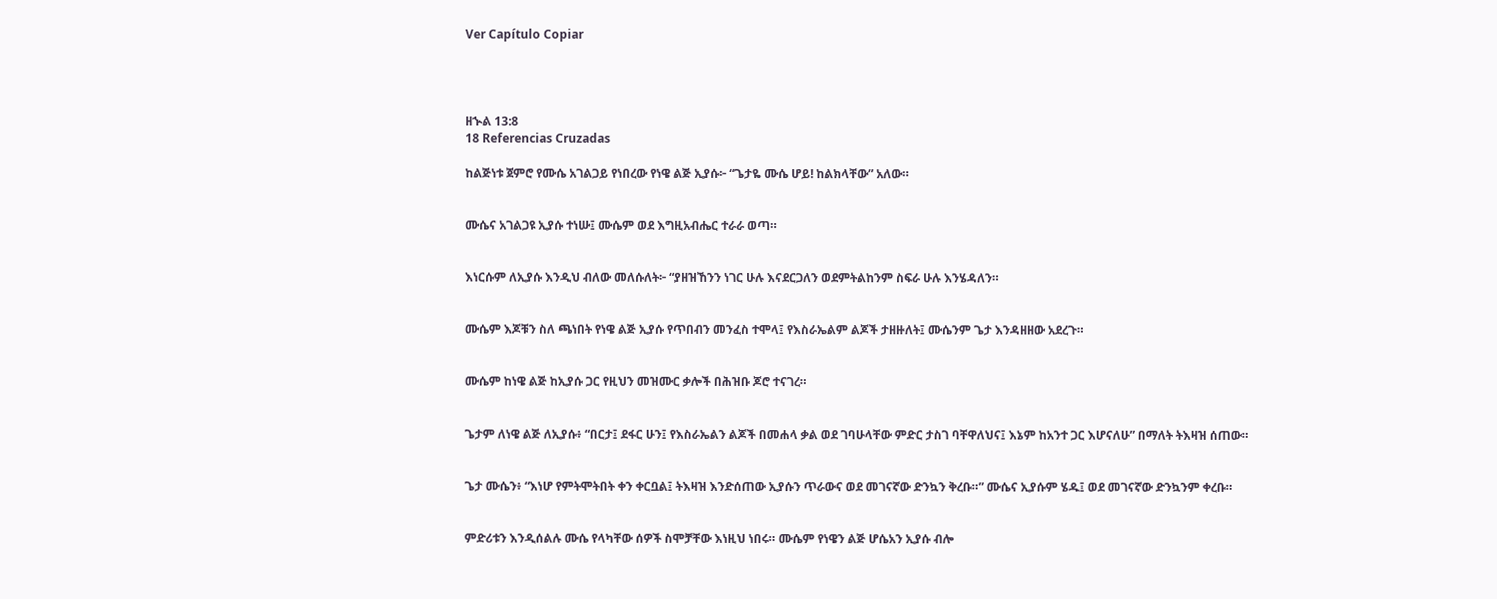Ver Capítulo Copiar




ዘኍል 13:8
18 Referencias Cruzadas

ከልጅነቱ ጀምሮ የሙሴ አገልጋይ የነበረው የነዌ ልጅ ኢያሱ፦ “ጌታዬ ሙሴ ሆይ! ከልክላቸው” አለው።


ሙሴና አገልጋዩ ኢያሱ ተነሡ፤ ሙሴም ወደ እግዚአብሔር ተራራ ወጣ።


እነርሱም ለኢያሱ እንዲህ ብለው መለሱለት፦ “ያዘዝኸንን ነገር ሁሉ እናደርጋለን ወደምትልከንም ስፍራ ሁሉ እንሄዳለን።


ሙሴም እጆቹን ስለ ጫነበት የነዌ ልጅ ኢያሱ የጥበብን መንፈስ ተሞላ፤ የእስራኤልም ልጆች ታዘዙለት፤ ሙሴንም ጌታ እንዳዘዘው አደረጉ።


ሙሴም ከነዌ ልጅ ከኢያሱ ጋር የዚህን መዝሙር ቃሎች በሕዝቡ ጆሮ ተናገረ።


ጌታም ለነዌ ልጅ ለኢያሱ፥ “በርታ፤ ደፋር ሁን፤ የእስራኤልን ልጆች በመሐላ ቃል ወደ ገባሁላቸው ምድር ታስገ ባቸዋለህና፤ እኔም ከአንተ ጋር እሆናለሁ” በማለት ትእዛዝ ሰጠው።


ጌታ ሙሴን፥ “እነሆ የምትሞትበት ቀን ቀርቧል፤ ትእዛዝ እንድሰጠው ኢያሱን ጥራውና ወደ መገናኛው ድንኳን ቅረቡ።” ሙሴና ኢያሱም ሄዱ፤ ወደ መገናኛው ድንኳንም ቀረቡ።


ምድሪቱን እንዲሰልሉ ሙሴ የላካቸው ሰዎች ስሞቻቸው እነዚህ ነበሩ። ሙሴም የነዌን ልጅ ሆሴአን ኢያሱ ብሎ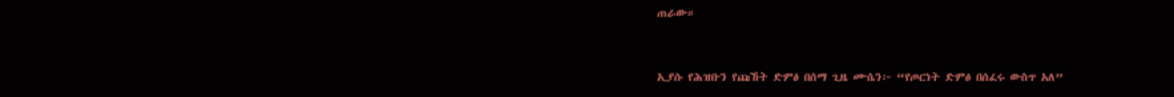ጠራው።


ኢያሱ የሕዝቡን የጩኸት ድምፅ በሰማ ጊዜ ሙሴን፦ “የጦርነት ድምፅ በሰፈሩ ውስጥ አለ”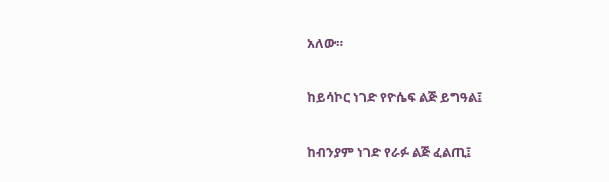አለው።


ከይሳኮር ነገድ የዮሴፍ ልጅ ይግዓል፤


ከብንያም ነገድ የራፉ ልጅ ፈልጢ፤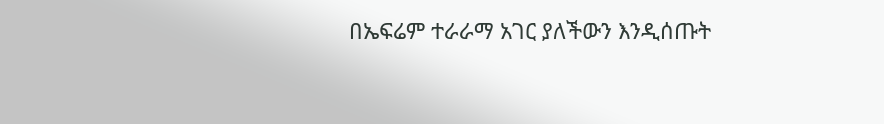በኤፍሬም ተራራማ አገር ያለችውን እንዲሰጡት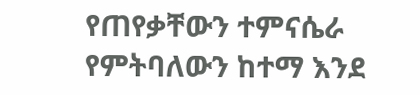የጠየቃቸውን ተምናሴራ የምትባለውን ከተማ እንደ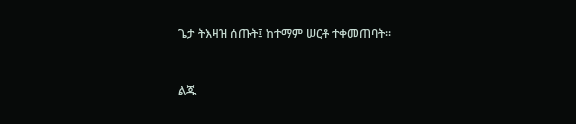ጌታ ትእዛዝ ሰጡት፤ ከተማም ሠርቶ ተቀመጠባት።


ልጁ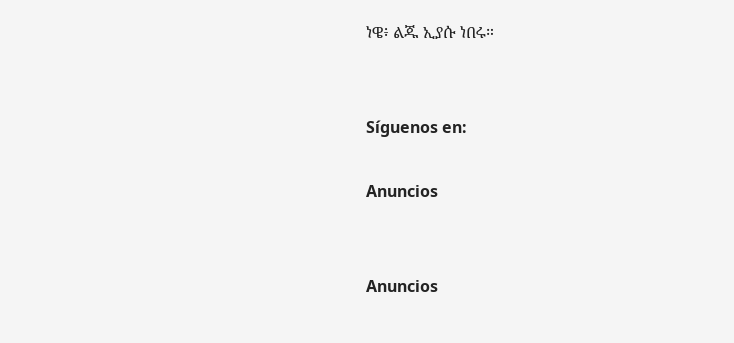ነዌ፥ ልጁ ኢያሱ ነበሩ።


Síguenos en:

Anuncios


Anuncios